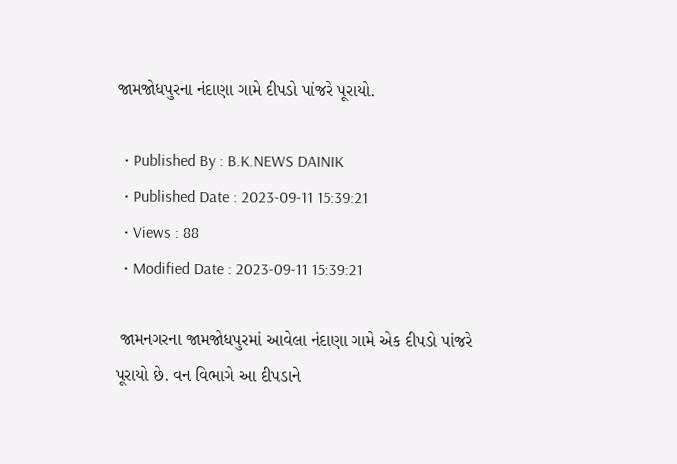જામજોધપુરના નંદાણા ગામે દીપડો પાંજરે પૂરાયો.

  • Published By : B.K.NEWS DAINIK
  • Published Date : 2023-09-11 15:39:21
  • Views : 88
  • Modified Date : 2023-09-11 15:39:21

 જામનગરના જામજોધપુરમાં આવેલા નંદાણા ગામે એક દીપડો પાંજરે પૂરાયો છે. વન વિભાગે આ દીપડાને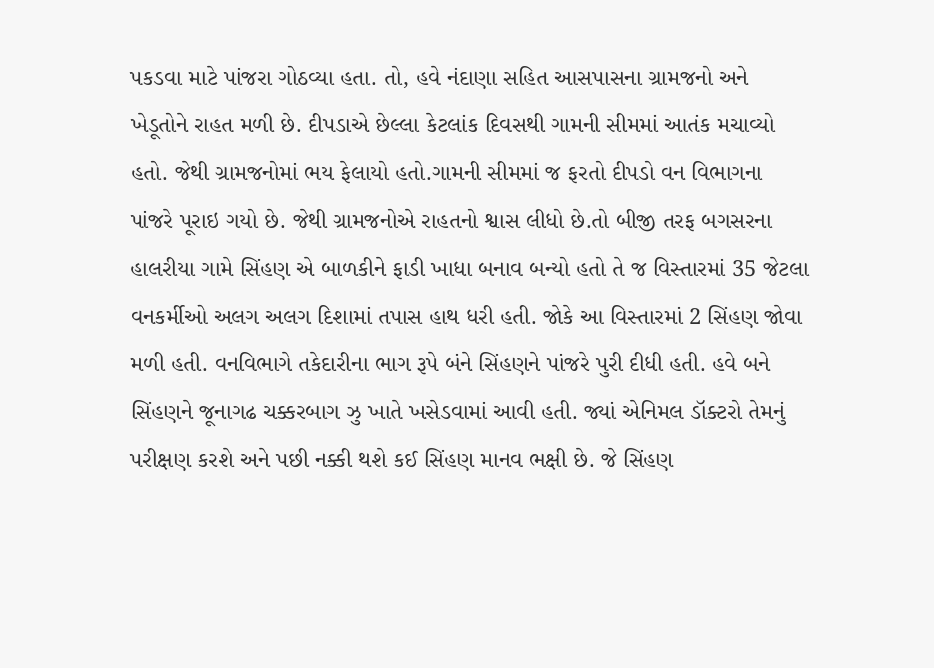પકડવા માટે પાંજરા ગોઠવ્યા હતા. તો, હવે નંદાણા સહિત આસપાસના ગ્રામજનો અને ખેડૂતોને રાહત મળી છે. દીપડાએ છેલ્લા કેટલાંક દિવસથી ગામની સીમમાં આતંક મચાવ્યો હતો. જેથી ગ્રામજનોમાં ભય ફેલાયો હતો.ગામની સીમમાં જ ફરતો દીપડો વન વિભાગના પાંજરે પૂરાઇ ગયો છે. જેથી ગ્રામજનોએ રાહતનો શ્વાસ લીધો છે.તો બીજી તરફ બગસરના હાલરીયા ગામે સિંહણ એ બાળકીને ફાડી ખાધા બનાવ બન્યો હતો તે જ વિસ્તારમાં 35 જેટલા વનકર્મીઓ અલગ અલગ દિશામાં તપાસ હાથ ધરી હતી. જોકે આ વિસ્તારમાં 2 સિંહણ જોવા મળી હતી. વનવિભાગે તકેદારીના ભાગ રૂપે બંને સિંહણને પાંજરે પુરી દીધી હતી. હવે બને સિંહણને જૂનાગઢ ચક્કરબાગ ઝુ ખાતે ખસેડવામાં આવી હતી. જ્યાં એનિમલ ડૉક્ટરો તેમનું પરીક્ષણ કરશે અને પછી નક્કી થશે કઈ સિંહણ માનવ ભક્ષી છે. જે સિંહણ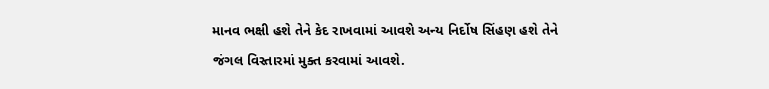માનવ ભક્ષી હશે તેને કેદ રાખવામાં આવશે અન્ય નિર્દોષ સિંહણ હશે તેને જંગલ વિસ્તારમાં મુક્ત કરવામાં આવશે.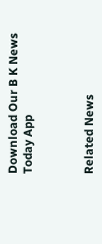Download Our B K News Today App



Related News